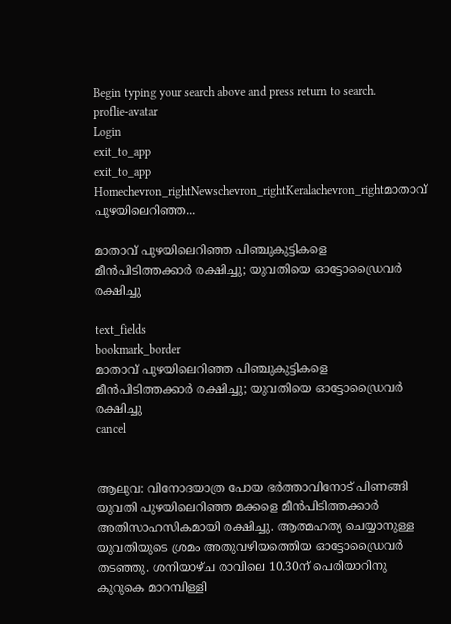Begin typing your search above and press return to search.
proflie-avatar
Login
exit_to_app
exit_to_app
Homechevron_rightNewschevron_rightKeralachevron_rightമാതാവ് പുഴയിലെറിഞ്ഞ...

മാതാവ് പുഴയിലെറിഞ്ഞ പിഞ്ചുകുട്ടികളെ മീന്‍പിടിത്തക്കാര്‍ രക്ഷിച്ചു; യുവതിയെ ഓട്ടോഡ്രൈവര്‍ രക്ഷിച്ചു

text_fields
bookmark_border
മാതാവ് പുഴയിലെറിഞ്ഞ പിഞ്ചുകുട്ടികളെ മീന്‍പിടിത്തക്കാര്‍ രക്ഷിച്ചു; യുവതിയെ ഓട്ടോഡ്രൈവര്‍ രക്ഷിച്ചു
cancel


ആലുവ: വിനോദയാത്ര പോയ ഭര്‍ത്താവിനോട് പിണങ്ങി യുവതി പുഴയിലെറിഞ്ഞ മക്കളെ മീന്‍പിടിത്തക്കാര്‍ അതിസാഹസികമായി രക്ഷിച്ചു. ആത്മഹത്യ ചെയ്യാനുള്ള യുവതിയുടെ ശ്രമം അതുവഴിയത്തെിയ ഓട്ടോഡ്രൈവര്‍ തടഞ്ഞു. ശനിയാഴ്ച രാവിലെ 10.30ന് പെരിയാറിനു കുറുകെ മാറമ്പിള്ളി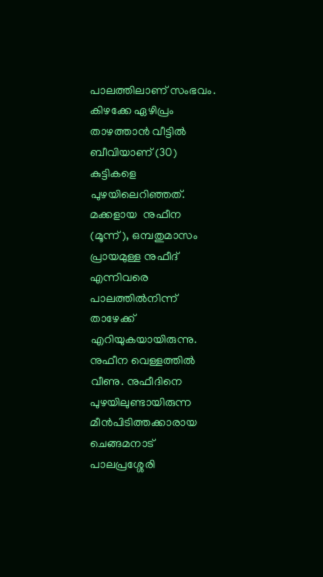പാലത്തിലാണ് സംഭവം.
കിഴക്കേ ഏഴിപ്രം താഴത്താന്‍ വീട്ടില്‍ ബീവിയാണ് (30) കുട്ടികളെ പുഴയിലെറിഞ്ഞത്. മക്കളായ  നുഫീന (മൂന്ന്), ഒമ്പതുമാസം പ്രായമുള്ള നുഫീദ് എന്നിവരെ പാലത്തില്‍നിന്ന് താഴേക്ക് എറിയുകയായിരുന്നു. നുഫീന വെള്ളത്തില്‍ വീണു. നുഫീദിനെ പുഴയിലുണ്ടായിരുന്ന മീന്‍പിടിത്തക്കാരായ ചെങ്ങമനാട് പാലപ്രശ്ശേരി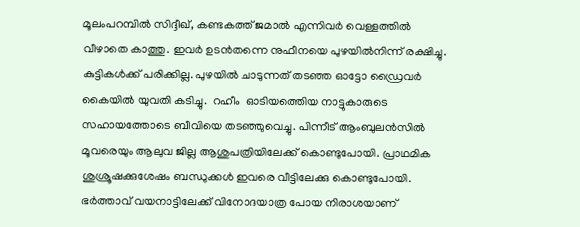മൂലംപറമ്പില്‍ സിദ്ദീഖ്, കണ്ടകത്ത് ജമാല്‍ എന്നിവര്‍ വെള്ളത്തില്‍ വീഴാതെ കാത്തു. ഇവര്‍ ഉടന്‍തന്നെ നുഫീനയെ പുഴയില്‍നിന്ന് രക്ഷിച്ചു. കുട്ടികള്‍ക്ക് പരിക്കില്ല. പുഴയില്‍ ചാടുന്നത് തടഞ്ഞ ഓട്ടോ ഡ്രൈവര്‍ കൈയില്‍ യുവതി കടിച്ചു.  റഹീം  ഓടിയത്തെിയ നാട്ടുകാരുടെ സഹായത്തോടെ ബീവിയെ തടഞ്ഞുവെച്ചു. പിന്നീട് ആംബുലന്‍സില്‍ മൂവരെയും ആലുവ ജില്ല ആശുപത്രിയിലേക്ക് കൊണ്ടുപോയി. പ്രാഥമിക ശുശ്രൂഷക്കുശേഷം ബന്ധുക്കള്‍ ഇവരെ വീട്ടിലേക്കു കൊണ്ടുപോയി. ഭര്‍ത്താവ് വയനാട്ടിലേക്ക് വിനോദയാത്ര പോയ നിരാശയാണ്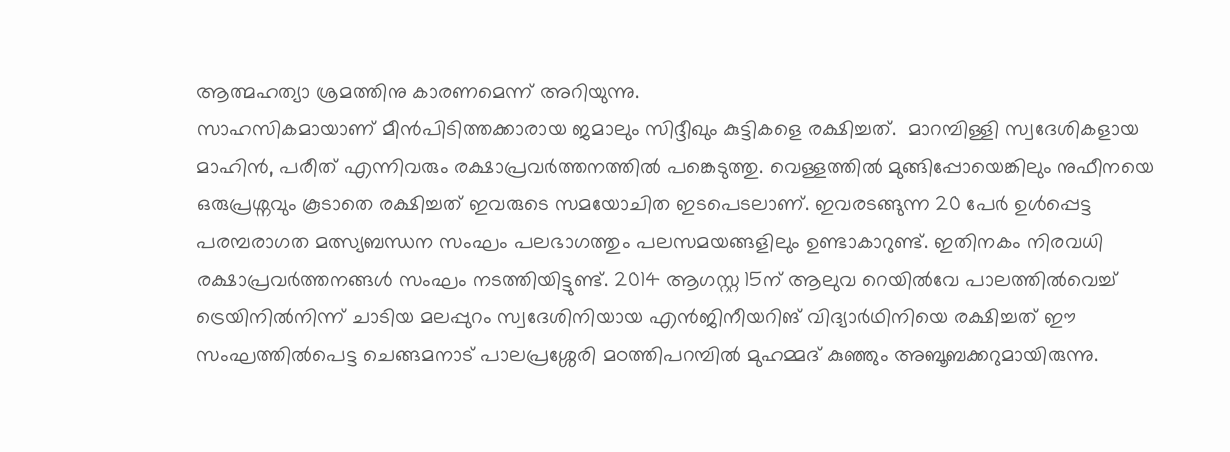ആത്മഹത്യാ ശ്രമത്തിനു കാരണമെന്ന് അറിയുന്നു.
സാഹസികമായാണ് മീന്‍പിടിത്തക്കാരായ ജമാലും സിദ്ദീഖും കുട്ടികളെ രക്ഷിച്ചത്.  മാറമ്പിള്ളി സ്വദേശികളായ മാഹിന്‍, പരീത് എന്നിവരും രക്ഷാപ്രവര്‍ത്തനത്തില്‍ പങ്കെടുത്തു. വെള്ളത്തില്‍ മുങ്ങിപ്പോയെങ്കിലും നുഫീനയെ ഒരുപ്രശ്നവും കൂടാതെ രക്ഷിച്ചത് ഇവരുടെ സമയോചിത ഇടപെടലാണ്. ഇവരടങ്ങുന്ന 20 പേര്‍ ഉള്‍പ്പെട്ട പരമ്പരാഗത മത്സ്യബന്ധന സംഘം പലഭാഗത്തും പലസമയങ്ങളിലും ഉണ്ടാകാറുണ്ട്. ഇതിനകം നിരവധി രക്ഷാപ്രവര്‍ത്തനങ്ങള്‍ സംഘം നടത്തിയിട്ടുണ്ട്. 2014 ആഗസ്റ്റ 15ന് ആലുവ റെയില്‍വേ പാലത്തില്‍വെച്ച് ട്രെയിനില്‍നിന്ന് ചാടിയ മലപ്പുറം സ്വദേശിനിയായ എന്‍ജിനീയറിങ് വിദ്യാര്‍ഥിനിയെ രക്ഷിച്ചത് ഈ സംഘത്തില്‍പെട്ട ചെങ്ങമനാട് പാലപ്രശ്ശേരി മഠത്തിപറമ്പില്‍ മുഹമ്മദ് കുഞ്ഞും അബൂബക്കറുമായിരുന്നു.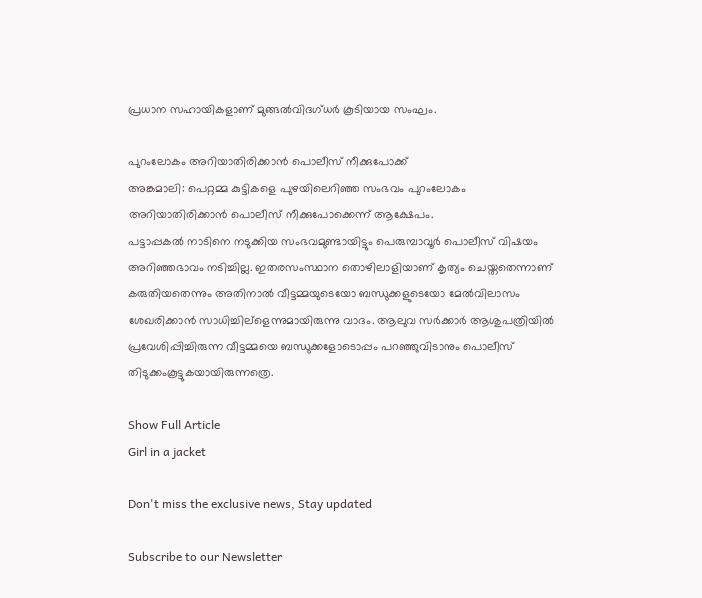പ്രധാന സഹായികളാണ് മുങ്ങല്‍വിദഗ്ധര്‍ കൂടിയായ സംഘം.

പുറംലോകം അറിയാതിരിക്കാന്‍ പൊലീസ് നീക്കുപോക്ക്
അങ്കമാലി: പെറ്റമ്മ കുട്ടികളെ പുഴയിലെറിഞ്ഞ സംഭവം പുറംലോകം അറിയാതിരിക്കാന്‍ പൊലീസ് നീക്കുപോക്കെന്ന് ആക്ഷേപം.
പട്ടാപ്പകല്‍ നാടിനെ നടുക്കിയ സംഭവമുണ്ടായിട്ടും പെരുമ്പാവൂര്‍ പൊലീസ് വിഷയം അറിഞ്ഞഭാവം നടിച്ചില്ല. ഇതരസംസ്ഥാന തൊഴിലാളിയാണ് കൃത്യം ചെയ്തതെന്നാണ് കരുതിയതെന്നും അതിനാല്‍ വീട്ടമ്മയുടെയോ ബന്ധുക്കളുടെയോ മേല്‍വിലാസം ശേഖരിക്കാന്‍ സാധിച്ചില്ളെന്നുമായിരുന്നു വാദം. ആലുവ സര്‍ക്കാര്‍ ആശുപത്രിയില്‍ പ്രവേശിപ്പിച്ചിരുന്ന വീട്ടമ്മയെ ബന്ധുക്കളോടൊപ്പം പറഞ്ഞുവിടാനും പൊലീസ് തിടുക്കംകൂട്ടുകയായിരുന്നത്രെ.

Show Full Article
Girl in a jacket

Don't miss the exclusive news, Stay updated

Subscribe to our Newsletter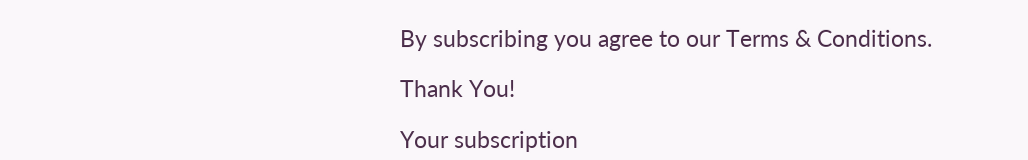By subscribing you agree to our Terms & Conditions.

Thank You!

Your subscription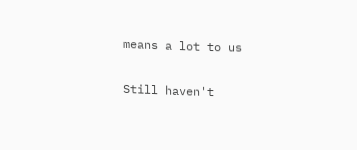means a lot to us

Still haven't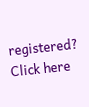registered? Click here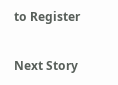to Register

Next Story